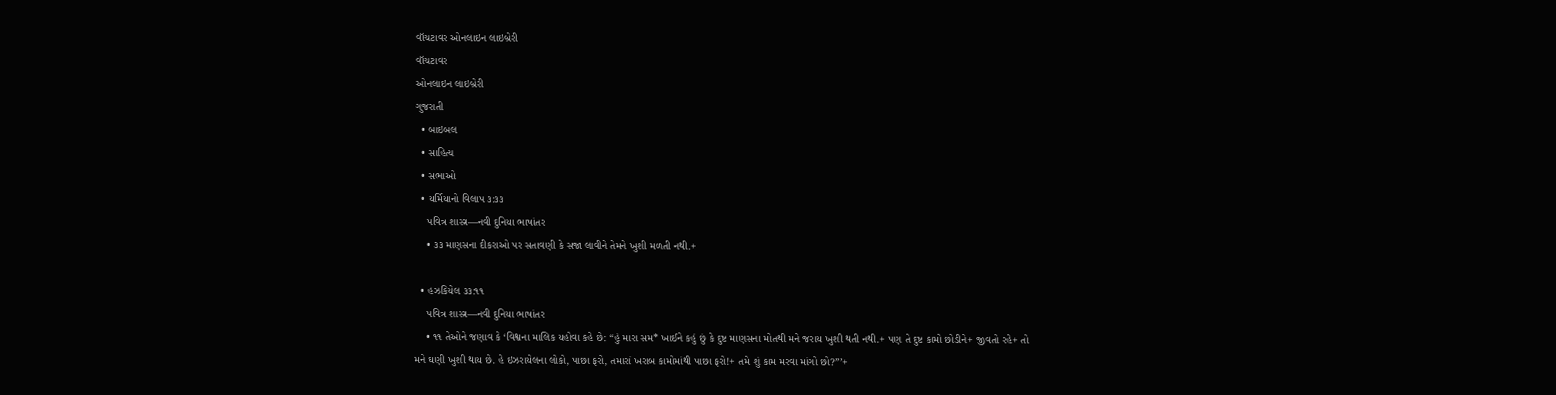વૉચટાવર ઓનલાઇન લાઇબ્રેરી
વૉચટાવર
ઓનલાઇન લાઇબ્રેરી
ગુજરાતી
  • બાઇબલ
  • સાહિત્ય
  • સભાઓ
  • યર્મિયાનો વિલાપ ૩:૩૩
    પવિત્ર શાસ્ત્ર—નવી દુનિયા ભાષાંતર
    • ૩૩ માણસના દીકરાઓ પર સતાવણી કે સજા લાવીને તેમને ખુશી મળતી નથી.+

  • હઝકિયેલ ૩૩:૧૧
    પવિત્ર શાસ્ત્ર—નવી દુનિયા ભાષાંતર
    • ૧૧ તેઓને જણાવ કે ‘વિશ્વના માલિક યહોવા કહે છે: “હું મારા સમ* ખાઈને કહું છું કે દુષ્ટ માણસના મોતથી મને જરાય ખુશી થતી નથી.+ પણ તે દુષ્ટ કામો છોડીને+ જીવતો રહે+ તો મને ઘણી ખુશી થાય છે. હે ઇઝરાયેલના લોકો, પાછા ફરો, તમારાં ખરાબ કામોમાંથી પાછા ફરો!+ તમે શું કામ મરવા માંગો છો?”’+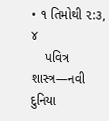• ૧ તિમોથી ૨:૩, ૪
    પવિત્ર શાસ્ત્ર—નવી દુનિયા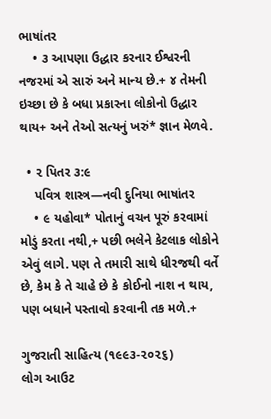ભાષાંતર
    • ૩ આપણા ઉદ્ધાર કરનાર ઈશ્વરની નજરમાં એ સારું અને માન્ય છે.+ ૪ તેમની ઇચ્છા છે કે બધા પ્રકારના લોકોનો ઉદ્ધાર થાય+ અને તેઓ સત્યનું ખરું* જ્ઞાન મેળવે.

  • ૨ પિતર ૩:૯
    પવિત્ર શાસ્ત્ર—નવી દુનિયા ભાષાંતર
    • ૯ યહોવા* પોતાનું વચન પૂરું કરવામાં મોડું કરતા નથી,+ પછી ભલેને કેટલાક લોકોને એવું લાગે. પણ તે તમારી સાથે ધીરજથી વર્તે છે, કેમ કે તે ચાહે છે કે કોઈનો નાશ ન થાય, પણ બધાને પસ્તાવો કરવાની તક મળે.+

ગુજરાતી સાહિત્ય (૧૯૯૩-૨૦૨૬)
લોગ આઉટ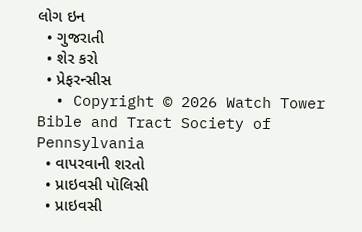લોગ ઇન
  • ગુજરાતી
  • શેર કરો
  • પ્રેફરન્સીસ
  • Copyright © 2026 Watch Tower Bible and Tract Society of Pennsylvania
  • વાપરવાની શરતો
  • પ્રાઇવસી પૉલિસી
  • પ્રાઇવસી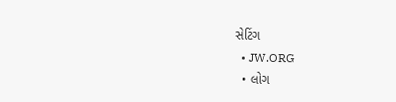સેટિંગ
  • JW.ORG
  • લોગ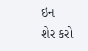ઇન
શેર કરો